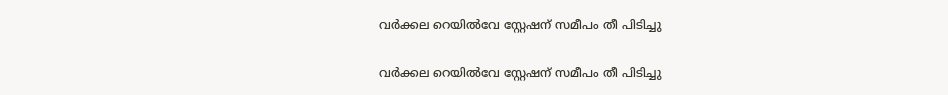വർക്കല റെയിൽവേ സ്റ്റേഷന് സമീപം തീ പിടിച്ചു

വർക്കല റെയിൽവേ സ്റ്റേഷന് സമീപം തീ പിടിച്ചു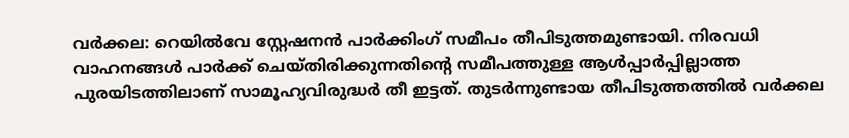വർക്കല: റെയിൽവേ സ്റ്റേഷനൻ പാർക്കിംഗ് സമീപം തീപിടുത്തമുണ്ടായി. നിരവധി വാഹനങ്ങൾ പാർക്ക് ചെയ്തിരിക്കുന്നതിന്റെ സമീപത്തുള്ള ആൾപ്പാർപ്പില്ലാത്ത പുരയിടത്തിലാണ് സാമൂഹ്യവിരുദ്ധർ തീ ഇട്ടത്. തുടർന്നുണ്ടായ തീപിടുത്തത്തിൽ വർക്കല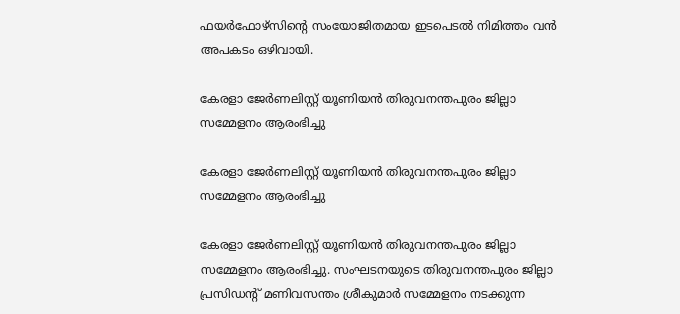ഫയർഫോഴ്സിന്റെ സംയോജിതമായ ഇടപെടൽ നിമിത്തം വൻ അപകടം ഒഴിവായി.

കേരളാ ജേർണലിസ്റ്റ് യൂണിയൻ തിരുവനന്തപുരം ജില്ലാ സമ്മേളനം ആരംഭിച്ചു

കേരളാ ജേർണലിസ്റ്റ് യൂണിയൻ തിരുവനന്തപുരം ജില്ലാ സമ്മേളനം ആരംഭിച്ചു

കേരളാ ജേർണലിസ്റ്റ് യൂണിയൻ തിരുവനന്തപുരം ജില്ലാ സമ്മേളനം ആരംഭിച്ചു. സംഘടനയുടെ തിരുവനന്തപുരം ജില്ലാ പ്രസിഡൻ്റ് മണിവസന്തം ശ്രീകുമാർ സമ്മേളനം നടക്കുന്ന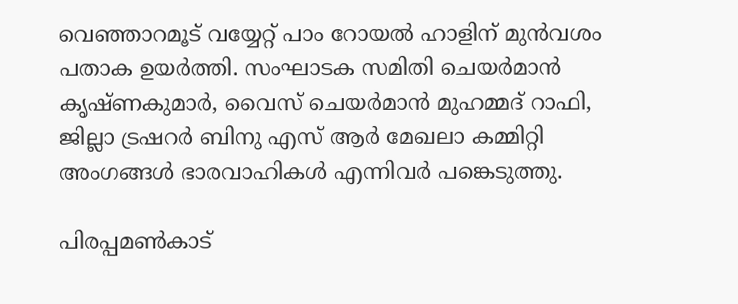വെഞ്ഞാറമൂട് വയ്യേറ്റ് പാം റോയൽ ഹാളിന് മുൻവശം പതാക ഉയർത്തി. സംഘാടക സമിതി ചെയർമാൻ കൃഷ്ണകുമാർ, വൈസ് ചെയർമാൻ മുഹമ്മദ് റാഫി, ജില്ലാ ട്രഷറർ ബിനു എസ് ആർ മേഖലാ കമ്മിറ്റി അംഗങ്ങൾ ഭാരവാഹികൾ എന്നിവർ പങ്കെടുത്തു.

പിരപ്പമൺകാട്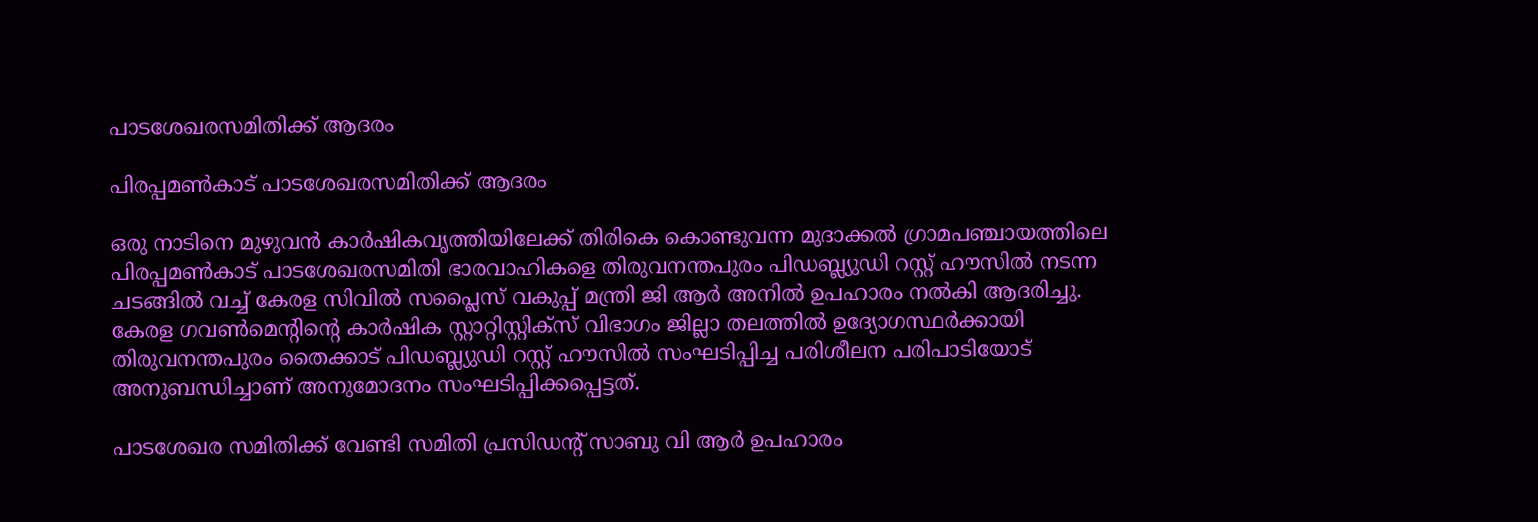പാടശേഖരസമിതിക്ക് ആദരം

പിരപ്പമൺകാട് പാടശേഖരസമിതിക്ക് ആദരം

ഒരു നാടിനെ മുഴുവൻ കാർഷികവൃത്തിയിലേക്ക് തിരികെ കൊണ്ടുവന്ന മുദാക്കൽ ഗ്രാമപഞ്ചായത്തിലെ പിരപ്പമൺകാട് പാടശേഖരസമിതി ഭാരവാഹികളെ തിരുവനന്തപുരം പിഡബ്ല്യുഡി റസ്റ്റ് ഹൗസിൽ നടന്ന ചടങ്ങിൽ വച്ച് കേരള സിവിൽ സപ്ലൈസ് വകുപ്പ് മന്ത്രി ജി ആർ അനിൽ ഉപഹാരം നൽകി ആദരിച്ചു. കേരള ഗവൺമെന്റിന്റെ കാർഷിക സ്റ്റാറ്റിസ്റ്റിക്സ് വിഭാഗം ജില്ലാ തലത്തിൽ ഉദ്യോഗസ്ഥർക്കായി തിരുവനന്തപുരം തൈക്കാട് പിഡബ്ല്യുഡി റസ്റ്റ് ഹൗസിൽ സംഘടിപ്പിച്ച പരിശീലന പരിപാടിയോട് അനുബന്ധിച്ചാണ് അനുമോദനം സംഘടിപ്പിക്കപ്പെട്ടത്.

പാടശേഖര സമിതിക്ക് വേണ്ടി സമിതി പ്രസിഡന്റ് സാബു വി ആർ ഉപഹാരം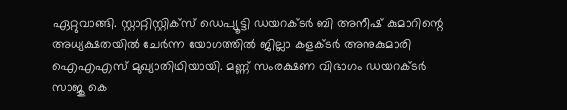ഏറ്റുവാങ്ങി. സ്റ്റാറ്റിസ്റ്റിക്സ് ഡെപ്യൂട്ടി ഡയറക്ടർ ബി അനീഷ് കുമാറിന്റെ അധ്യക്ഷതയിൽ ചേർന്ന യോഗത്തിൽ ജില്ലാ കളക്ടർ അനുകുമാരി ഐഎഎസ് മുഖ്യാതിഥിയായി. മണ്ണ് സംരക്ഷണ വിഭാഗം ഡയറക്ടർ സാജു കെ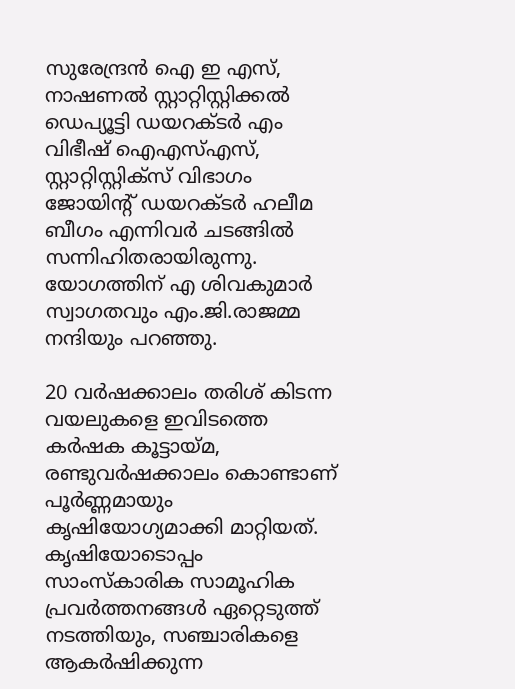സുരേന്ദ്രൻ ഐ ഇ എസ്, നാഷണൽ സ്റ്റാറ്റിസ്റ്റിക്കൽ ഡെപ്യൂട്ടി ഡയറക്ടർ എം വിഭീഷ് ഐഎസ്എസ്, സ്റ്റാറ്റിസ്റ്റിക്സ് വിഭാഗം ജോയിന്റ് ഡയറക്ടർ ഹലീമ ബീഗം എന്നിവർ ചടങ്ങിൽ സന്നിഹിതരായിരുന്നു. യോഗത്തിന് എ ശിവകുമാർ സ്വാഗതവും എം.ജി.രാജമ്മ നന്ദിയും പറഞ്ഞു.

20 വർഷക്കാലം തരിശ് കിടന്ന വയലുകളെ ഇവിടത്തെ കർഷക കൂട്ടായ്മ, രണ്ടുവർഷക്കാലം കൊണ്ടാണ് പൂർണ്ണമായും കൃഷിയോഗ്യമാക്കി മാറ്റിയത്. കൃഷിയോടൊപ്പം സാംസ്കാരിക സാമൂഹിക പ്രവർത്തനങ്ങൾ ഏറ്റെടുത്ത് നടത്തിയും, സഞ്ചാരികളെ ആകർഷിക്കുന്ന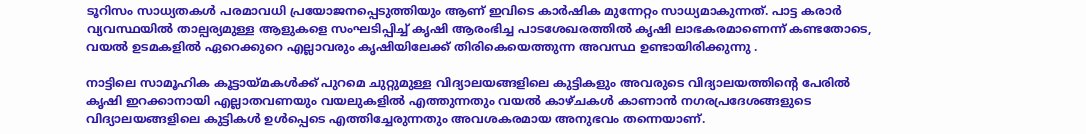ടൂറിസം സാധ്യതകൾ പരമാവധി പ്രയോജനപ്പെടുത്തിയും ആണ് ഇവിടെ കാർഷിക മുന്നേറ്റം സാധ്യമാകുന്നത്. പാട്ട കരാർ വ്യവസ്ഥയിൽ താല്പര്യമുള്ള ആളുകളെ സംഘടിപ്പിച്ച് കൃഷി ആരംഭിച്ച പാടശേഖരത്തിൽ കൃഷി ലാഭകരമാണെന്ന് കണ്ടതോടെ, വയൽ ഉടമകളിൽ ഏറെക്കുറെ എല്ലാവരും കൃഷിയിലേക്ക് തിരികെയെത്തുന്ന അവസ്ഥ ഉണ്ടായിരിക്കുന്നു .

നാട്ടിലെ സാമൂഹിക കൂട്ടായ്മകൾക്ക് പുറമെ ചുറ്റുമുള്ള വിദ്യാലയങ്ങളിലെ കുട്ടികളും അവരുടെ വിദ്യാലയത്തിന്റെ പേരിൽ കൃഷി ഇറക്കാനായി എല്ലാതവണയും വയലുകളിൽ എത്തുന്നതും വയൽ കാഴ്ചകൾ കാണാൻ നഗരപ്രദേശങ്ങളുടെ വിദ്യാലയങ്ങളിലെ കുട്ടികൾ ഉൾപ്പെടെ എത്തിച്ചേരുന്നതും അവശകരമായ അനുഭവം തന്നെയാണ്.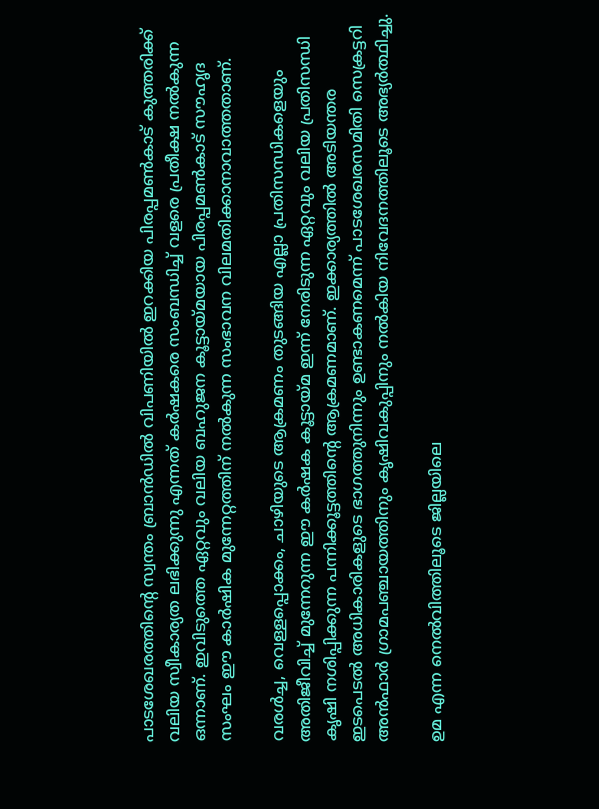പാടശേഖരത്തിന്റെ സ്വന്തം ബ്രാൻഡിൽ വിപണിയിൽ ഇറക്കിയ പിരപ്പമൺകാട് കുത്തരിക്ക് വലിയ സ്വീകാര്യത ലഭിക്കുന്നു എന്നത് കർഷകരെ സംബന്ധിച്ച് വളരെ പ്രതീക്ഷ നൽകുന്ന ഒന്നാണ്. ഇവിടുത്തെ ഏറ്റവും വലിയ ബഹുജന കൂട്ടായ്മയായ പിരപ്പമൺകാട് സൗഹൃദ സംഘം ഈ കാർഷിക മുന്നേറ്റത്തിന് നൽകുന്ന സംഭാവന വിലമതിക്കാനാവാത്തതാണ്.

വരൾച്ച, വെള്ളപ്പൊക്കം, ചാഴിയുടെ ആക്രമണം തുടങ്ങിയ എല്ലാ പ്രതിസന്ധികളെയും അതിജീവിച്ച് മുന്നേറുന്ന ഈ കർഷക കൂട്ടായ്മ ഇന്ന് നേരിടുന്ന ഏറ്റവും വലിയ പ്രതിസന്ധി കൃഷി നശിപ്പിക്കുന്ന പന്നിക്കൂട്ടത്തിന്റെ ആക്രമണമാണ്. ഇക്കാര്യത്തിൽ അടിയന്തര ഇടപെടൽ അധികാരികളുടെ ഭാഗത്തുനിന്നും ഉണ്ടാകണമെന്ന് പാടശേഖരസമിതി സെക്രട്ടറി അൻഫാർ ഗ്രാമപഞ്ചായത്തിനും കൃഷിവകുപ്പിനും നൽകിയ നിവേദനത്തിലൂടെ അഭ്യർത്ഥിച്ചു.

ഉമ എന്ന നെൽവിത്തിലൂടെ ജില്ലയിലെ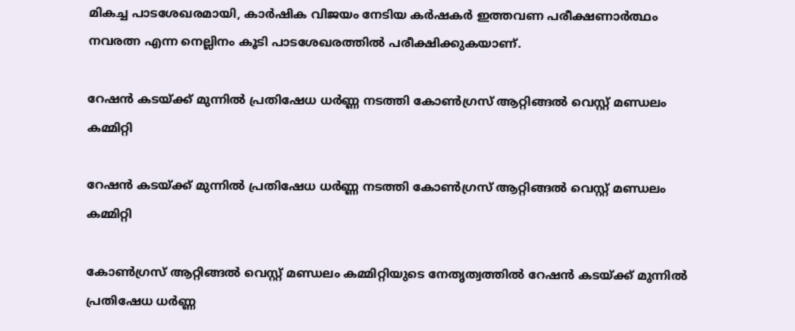മികച്ച പാടശേഖരമായി, കാർഷിക വിജയം നേടിയ കർഷകർ ഇത്തവണ പരീക്ഷണാർത്ഥം നവരത്ന എന്ന നെല്ലിനം കൂടി പാടശേഖരത്തിൽ പരീക്ഷിക്കുകയാണ്.

റേഷൻ കടയ്ക്ക് മുന്നിൽ പ്രതിഷേധ ധർണ്ണ നടത്തി കോൺഗ്രസ് ആറ്റിങ്ങൽ വെസ്റ്റ് മണ്ഡലം കമ്മിറ്റി

റേഷൻ കടയ്ക്ക് മുന്നിൽ പ്രതിഷേധ ധർണ്ണ നടത്തി കോൺഗ്രസ് ആറ്റിങ്ങൽ വെസ്റ്റ് മണ്ഡലം കമ്മിറ്റി

കോൺഗ്രസ് ആറ്റിങ്ങൽ വെസ്റ്റ് മണ്ഡലം കമ്മിറ്റിയുടെ നേതൃത്വത്തിൽ റേഷൻ കടയ്ക്ക് മുന്നിൽ പ്രതിഷേധ ധർണ്ണ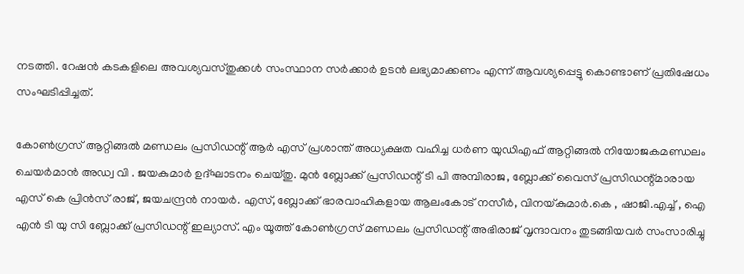നടത്തി. റേഷൻ കടകളിലെ അവശ്യവസ്തുക്കൾ സംസ്ഥാന സർക്കാർ ഉടൻ ലഭ്യമാക്കണം എന്ന് ആവശ്യപ്പെട്ടു കൊണ്ടാണ് പ്രതിഷേധം സംഘടിപ്പിച്ചത്.

കോൺഗ്രസ് ആറ്റിങ്ങൽ മണ്ഡലം പ്രസിഡന്റ് ആർ എസ് പ്രശാന്ത് അധ്യക്ഷത വഹിച്ച ധർണ യുഡിഎഫ് ആറ്റിങ്ങൽ നിയോജകമണ്ഡലം ചെയർമാൻ അഡ്വ വി . ജയകുമാർ ഉദ്ഘാടനം ചെയ്തു. മുൻ ബ്ലോക്ക് പ്രസിഡന്റ്‌ ടി പി അമ്പിരാജ, ബ്ലോക്ക് വൈസ് പ്രസിഡന്റ്മാരായ എസ് കെ പ്രിൻസ് രാജ്, ജയചന്ദ്രൻ നായർ. എസ്, ബ്ലോക്ക് ഭാരവാഹികളായ ആലംകോട് നസീർ, വിനയ്കുമാർ.കെ , ഷാജി.എച്ച് , ഐ എൻ ടി യു സി ബ്ലോക്ക്‌ പ്രസിഡന്റ് ഇല്യാസ്. എം യൂത്ത് കോൺഗ്രസ് മണ്ഡലം പ്രസിഡന്റ് അഭിരാജ് വൃന്ദാവനം തുടങ്ങിയവർ സംസാരിച്ചു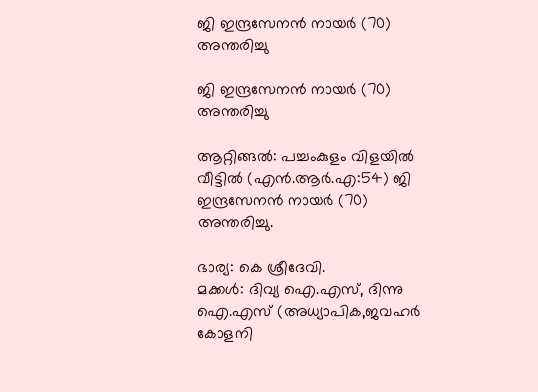ജി ഇന്ദ്രസേനൻ നായർ (70) അന്തരിച്ചു

ജി ഇന്ദ്രസേനൻ നായർ (70) അന്തരിച്ചു

ആറ്റിങ്ങൽ: പച്ചംകുളം വിളയിൽ വീട്ടിൽ (എൻ.ആർ.എ:54) ജി ഇന്ദ്രസേനൻ നായർ (70) അന്തരിച്ചു.

ഭാര്യ: കെ ശ്രീദേവി.
മക്കൾ: ദിവ്യ ഐ.എസ്, ദിന്നു ഐ.എസ് (അധ്യാപിക,ജവഹർ കോളനി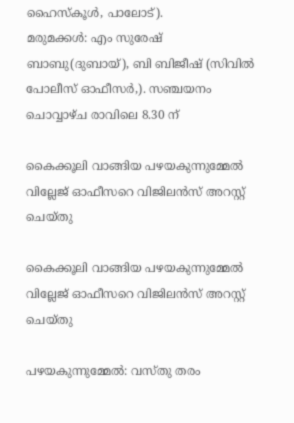ഹൈസ്കൂൾ, പാലോട്).
മരുമക്കൾ: എം സുരേഷ് ബാബു(ദുബായ്), ബി ബിജീഷ് (സിവിൽ പോലീസ് ഓഫീസർ,). സഞ്ചയനം ചൊവ്വാഴ്ച രാവിലെ 8.30 ന്

കൈക്കൂലി വാങ്ങിയ പഴയകുന്നുമ്മേൽ വില്ലേജ് ഓഫീസറെ വിജിലൻസ് അറസ്റ്റ് ചെയ്തു

കൈക്കൂലി വാങ്ങിയ പഴയകുന്നുമ്മേൽ വില്ലേജ് ഓഫീസറെ വിജിലൻസ് അറസ്റ്റ് ചെയ്തു

പഴയകുന്നുമ്മേൽ: വസ്‌തു തരം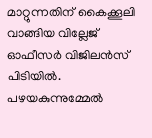മാറ്റുന്നതിന് കൈക്കൂലി വാങ്ങിയ വില്ലേജ് ഓഫീസർ വിജിലൻസ് പിടിയിൽ. പഴയകുന്നുമ്മേൽ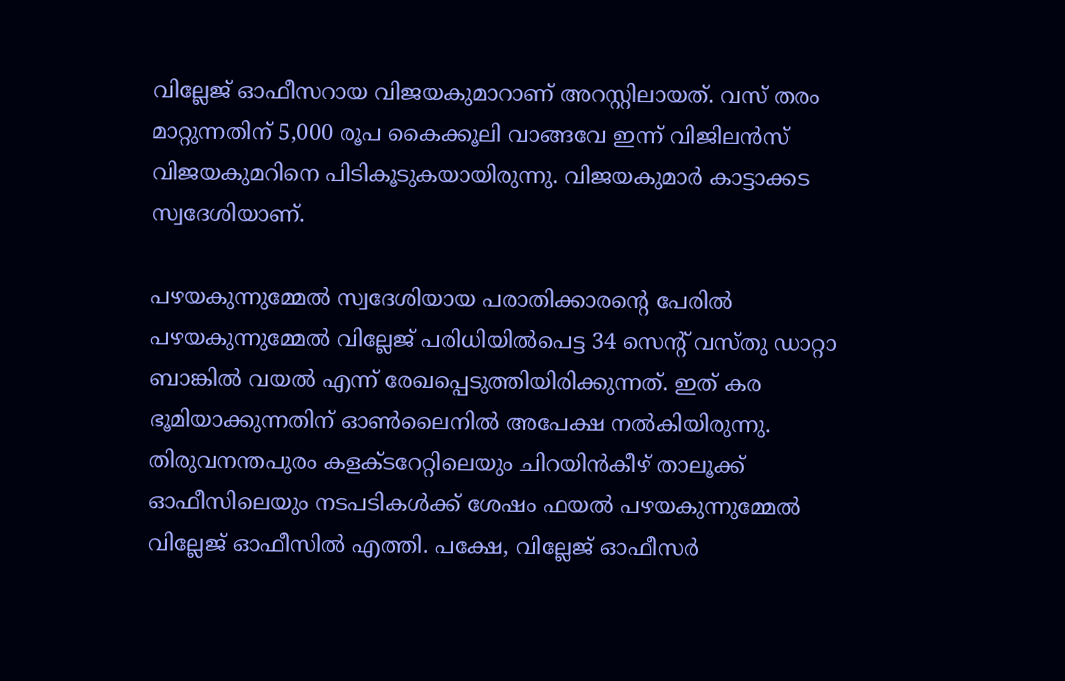വില്ലേജ് ഓഫീസറായ വിജയകുമാറാണ് അറസ്റ്റിലായത്. വസ്‌ തരം മാറ്റുന്നതിന് 5,000 രൂപ കൈക്കൂലി വാങ്ങവേ ഇന്ന് വിജിലൻസ് വിജയകുമറിനെ പിടികൂടുകയായിരുന്നു. വിജയകുമാർ കാട്ടാക്കട സ്വദേശിയാണ്.

പഴയകുന്നുമ്മേൽ സ്വദേശിയായ പരാതിക്കാരൻ്റെ പേരിൽ പഴയകുന്നുമ്മേൽ വില്ലേജ് പരിധിയിൽപെട്ട 34 സെന്റ് വസ്തു ഡാറ്റാ ബാങ്കിൽ വയൽ എന്ന് രേഖപ്പെടുത്തിയിരിക്കുന്നത്. ഇത് കര ഭൂമിയാക്കുന്നതിന് ഓൺലൈനിൽ അപേക്ഷ നൽകിയിരുന്നു. തിരുവനന്തപുരം കളക്ടറേറ്റിലെയും ചിറയിൻകീഴ് താലൂക്ക് ഓഫീസിലെയും നടപടികൾക്ക് ശേഷം ഫയൽ പഴയകുന്നുമ്മേൽ വില്ലേജ് ഓഫീസിൽ എത്തി. പക്ഷേ, വില്ലേജ് ഓഫീസർ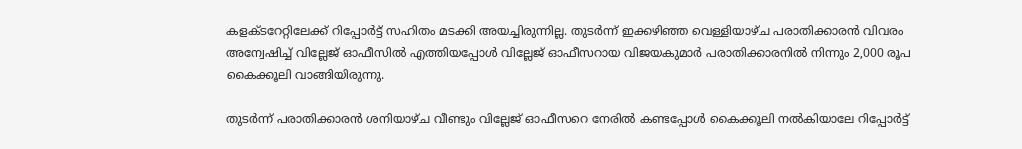കളക്ടറേറ്റിലേക്ക് റിപ്പോർട്ട് സഹിതം മടക്കി അയച്ചിരുന്നില്ല. തുടർന്ന് ഇക്കഴിഞ്ഞ വെള്ളിയാഴ്ച പരാതിക്കാരൻ വിവരം അന്വേഷിച്ച് വില്ലേജ് ഓഫീസിൽ എത്തിയപ്പോൾ വില്ലേജ് ഓഫീസറായ വിജയകുമാർ പരാതിക്കാരനിൽ നിന്നും 2,000 രൂപ കൈക്കൂലി വാങ്ങിയിരുന്നു.

തുടർന്ന് പരാതിക്കാരൻ ശനിയാഴ്ച വീണ്ടും വില്ലേജ് ഓഫീസറെ നേരിൽ കണ്ടപ്പോൾ കൈക്കൂലി നൽകിയാലേ റിപ്പോർട്ട്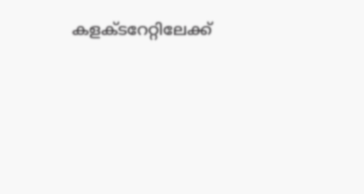കളക്ടറേറ്റിലേക്ക്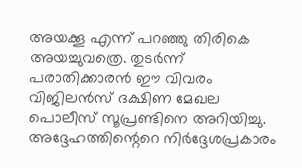അയക്കൂ എന്ന് പറഞ്ഞു തിരികെ അയച്ചുവത്രെ. തുടർന്ന് പരാതിക്കാരൻ ഈ വിവരം വിജിലൻസ് ദക്ഷിണ മേഖല പൊലീസ് സൂപ്രണ്ടിനെ അറിയിച്ചു. അദ്ദേഹത്തിന്റെറെ നിർദ്ദേശപ്രകാരം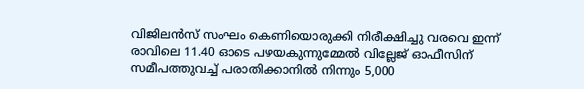വിജിലൻസ് സംഘം കെണിയൊരുക്കി നിരീക്ഷിച്ചു വരവെ ഇന്ന് രാവിലെ 11.40 ഓടെ പഴയകുന്നുമ്മേൽ വില്ലേജ് ഓഫീസിന് സമീപത്തുവച്ച് പരാതിക്കാനിൽ നിന്നും 5,000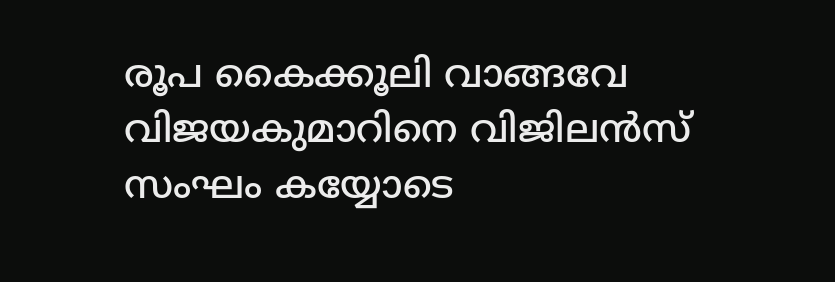രൂപ കൈക്കൂലി വാങ്ങവേ വിജയകുമാറിനെ വിജിലൻസ് സംഘം കയ്യോടെ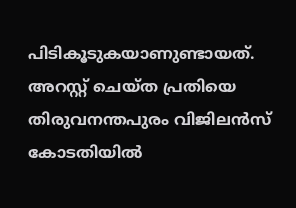പിടികൂടുകയാണുണ്ടായത്. അറസ്റ്റ് ചെയ്‌ത പ്രതിയെ തിരുവനന്തപുരം വിജിലൻസ് കോടതിയിൽ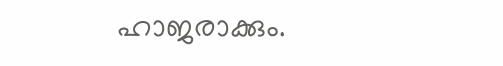ഹാജരാക്കും.